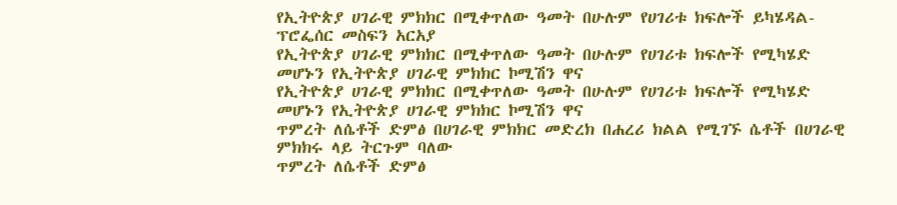የኢትዮጵያ ሀገራዊ ምክክር በሚቀጥለው ዓመት በሁሉም የሀገሪቱ ክፍሎች ይካሄዳል-ፕሮፌሰር መስፍን አርአያ
የኢትዮጵያ ሀገራዊ ምክክር በሚቀጥለው ዓመት በሁሉም የሀገሪቱ ክፍሎች የሚካሄድ መሆኑን የኢትዮጵያ ሀገራዊ ምክክር ኮሚሽን ዋና
የኢትዮጵያ ሀገራዊ ምክክር በሚቀጥለው ዓመት በሁሉም የሀገሪቱ ክፍሎች የሚካሄድ መሆኑን የኢትዮጵያ ሀገራዊ ምክክር ኮሚሽን ዋና
ጥምረት ለሴቶች ድምፅ በሀገራዊ ምክክር መድረክ በሐረሪ ክልል የሚገኙ ሴቶች በሀገራዊ ምክክሩ ላይ ትርጉም ባለው
ጥምረት ለሴቶች ድምፅ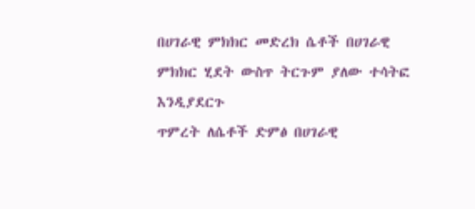በሀገራዊ ምክክር መድረክ ሴቶች በሀገራዊ ምክክር ሂደት ውስጥ ትርጉም ያለው ተሳትፎ እንዲያደርጉ
ጥምረት ለሴቶች ድምፅ በሀገራዊ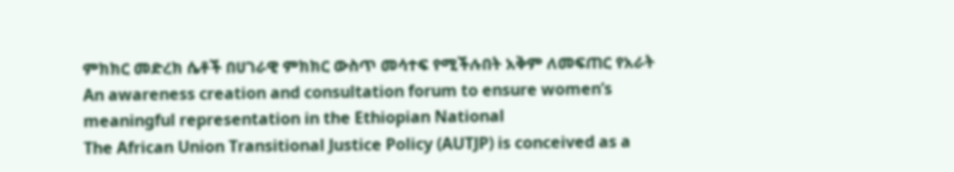ምክክር መድረክ ሴቶች በሀገራዊ ምክክር ውስጥ መሳተፍ የሚችሉበት አቅም ለመፍጠር የአራት
An awareness creation and consultation forum to ensure women’s meaningful representation in the Ethiopian National
The African Union Transitional Justice Policy (AUTJP) is conceived as a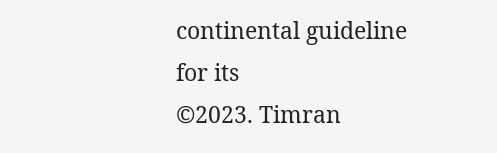continental guideline for its
©2023. Timran